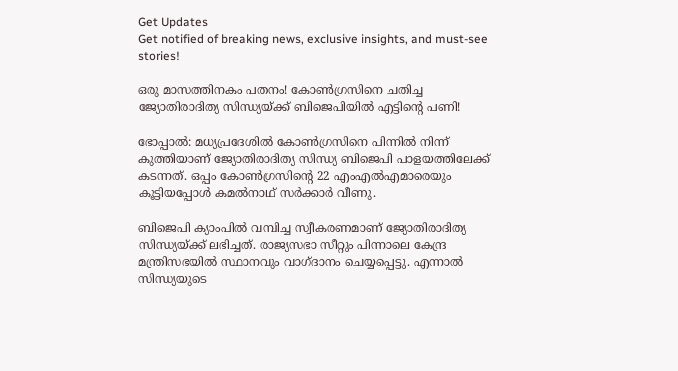Get Updates
Get notified of breaking news, exclusive insights, and must-see stories!

ഒരു മാസത്തിനകം പതനം! കോണ്‍ഗ്രസിനെ ചതിച്ച ജ്യോതിരാദിത്യ സിന്ധ്യയ്ക്ക് ബിജെപിയില്‍ എട്ടിന്റെ പണി!

ഭോപ്പാല്‍: മധ്യപ്രദേശില്‍ കോണ്‍ഗ്രസിനെ പിന്നില്‍ നിന്ന് കുത്തിയാണ് ജ്യോതിരാദിത്യ സിന്ധ്യ ബിജെപി പാളയത്തിലേക്ക് കടന്നത്. ഒപ്പം കോണ്‍ഗ്രസിന്റെ 22 എംഎല്‍എമാരെയും കൂട്ടിയപ്പോള്‍ കമല്‍നാഥ് സര്‍ക്കാര്‍ വീണു.

ബിജെപി ക്യാംപില്‍ വമ്പിച്ച സ്വീകരണമാണ് ജ്യോതിരാദിത്യ സിന്ധ്യയ്ക്ക് ലഭിച്ചത്. രാജ്യസഭാ സീറ്റും പിന്നാലെ കേന്ദ്ര മന്ത്രിസഭയില്‍ സ്ഥാനവും വാഗ്ദാനം ചെയ്യപ്പെട്ടു. എന്നാല്‍ സിന്ധ്യയുടെ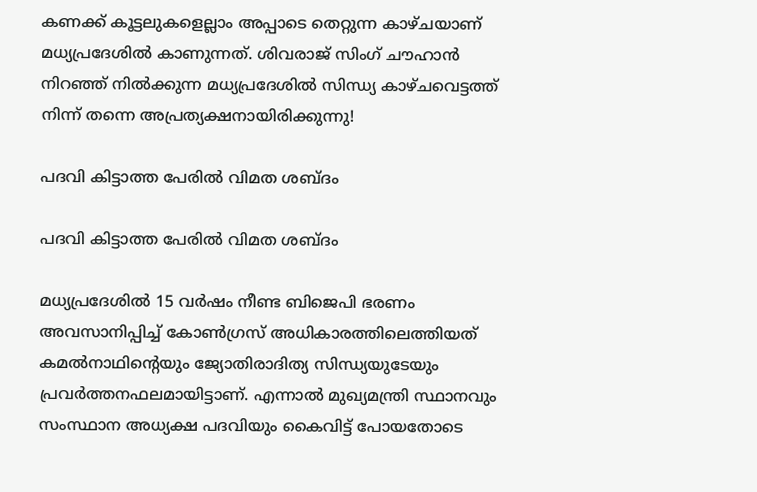കണക്ക് കൂട്ടലുകളെല്ലാം അപ്പാടെ തെറ്റുന്ന കാഴ്ചയാണ് മധ്യപ്രദേശില്‍ കാണുന്നത്. ശിവരാജ് സിംഗ് ചൗഹാന്‍ നിറഞ്ഞ് നില്‍ക്കുന്ന മധ്യപ്രദേശില്‍ സിന്ധ്യ കാഴ്ചവെട്ടത്ത് നിന്ന് തന്നെ അപ്രത്യക്ഷനായിരിക്കുന്നു!

പദവി കിട്ടാത്ത പേരിൽ വിമത ശബ്ദം

പദവി കിട്ടാത്ത പേരിൽ വിമത ശബ്ദം

മധ്യപ്രദേശില്‍ 15 വര്‍ഷം നീണ്ട ബിജെപി ഭരണം അവസാനിപ്പിച്ച് കോണ്‍ഗ്രസ് അധികാരത്തിലെത്തിയത് കമല്‍നാഥിന്റെയും ജ്യോതിരാദിത്യ സിന്ധ്യയുടേയും പ്രവര്‍ത്തനഫലമായിട്ടാണ്. എന്നാല്‍ മുഖ്യമന്ത്രി സ്ഥാനവും സംസ്ഥാന അധ്യക്ഷ പദവിയും കൈവിട്ട് പോയതോടെ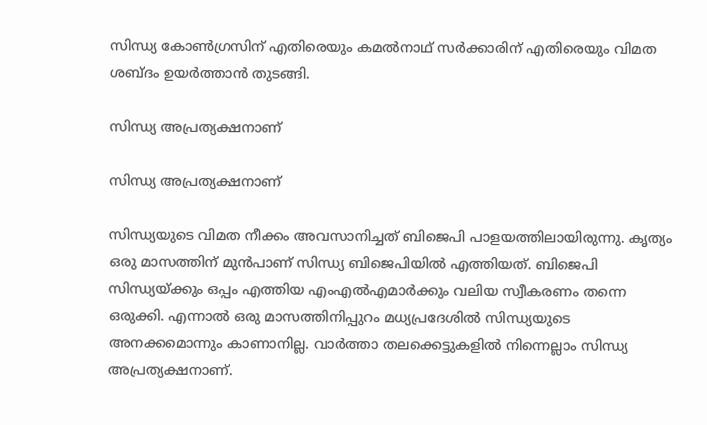സിന്ധ്യ കോണ്‍ഗ്രസിന് എതിരെയും കമല്‍നാഥ് സര്‍ക്കാരിന് എതിരെയും വിമത ശബ്ദം ഉയര്‍ത്താന്‍ തുടങ്ങി.

സിന്ധ്യ അപ്രത്യക്ഷനാണ്

സിന്ധ്യ അപ്രത്യക്ഷനാണ്

സിന്ധ്യയുടെ വിമത നീക്കം അവസാനിച്ചത് ബിജെപി പാളയത്തിലായിരുന്നു. കൃത്യം ഒരു മാസത്തിന് മുന്‍പാണ് സിന്ധ്യ ബിജെപിയില്‍ എത്തിയത്. ബിജെപി സിന്ധ്യയ്ക്കും ഒപ്പം എത്തിയ എംഎല്‍എമാര്‍ക്കും വലിയ സ്വീകരണം തന്നെ ഒരുക്കി. എന്നാല്‍ ഒരു മാസത്തിനിപ്പുറം മധ്യപ്രദേശില്‍ സിന്ധ്യയുടെ അനക്കമൊന്നും കാണാനില്ല. വാര്‍ത്താ തലക്കെട്ടുകളില്‍ നിന്നെല്ലാം സിന്ധ്യ അപ്രത്യക്ഷനാണ്.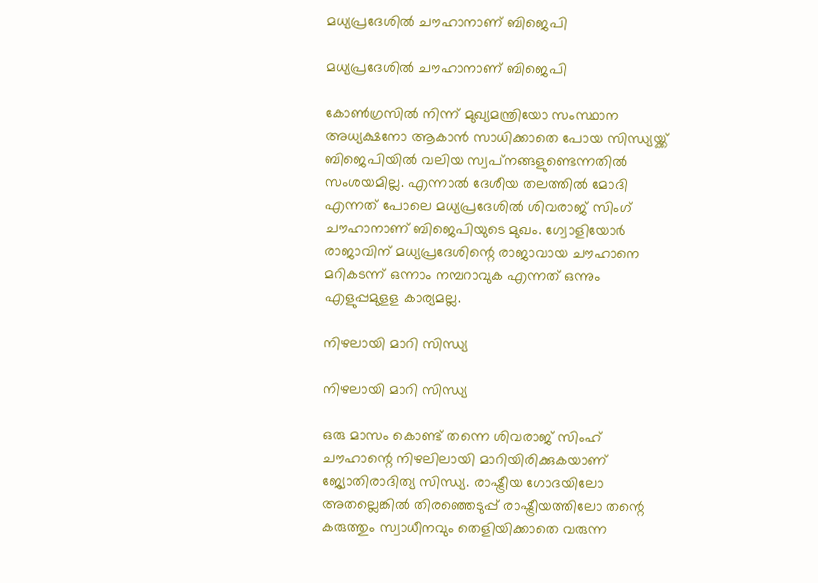മധ്യപ്രദേശില്‍ ചൗഹാനാണ് ബിജെപി

മധ്യപ്രദേശില്‍ ചൗഹാനാണ് ബിജെപി

കോണ്‍ഗ്രസില്‍ നിന്ന് മുഖ്യമന്ത്രിയോ സംസ്ഥാന അധ്യക്ഷനോ ആകാന്‍ സാധിക്കാതെ പോയ സിന്ധ്യയ്ക്ക് ബിജെപിയില്‍ വലിയ സ്വപ്‌നങ്ങളുണ്ടെന്നതില്‍ സംശയമില്ല. എന്നാല്‍ ദേശീയ തലത്തില്‍ മോദി എന്നത് പോലെ മധ്യപ്രദേശില്‍ ശിവരാജ് സിംഗ് ചൗഹാനാണ് ബിജെപിയുടെ മുഖം. ഗ്വോളിയോര്‍ രാജാവിന് മധ്യപ്രദേശിന്റെ രാജാവായ ചൗഹാനെ മറികടന്ന് ഒന്നാം നമ്പറാവുക എന്നത് ഒന്നും എളുപ്പമുളള കാര്യമല്ല.

നിഴലായി മാറി സിന്ധ്യ

നിഴലായി മാറി സിന്ധ്യ

ഒരു മാസം കൊണ്ട് തന്നെ ശിവരാജ് സിംഹ് ചൗഹാന്റെ നിഴലിലായി മാറിയിരിക്കുകയാണ് ജ്യോതിരാദിത്യ സിന്ധ്യ. രാഷ്ട്രീയ ഗോദയിലോ അതല്ലെങ്കില്‍ തിരഞ്ഞെടുപ്പ് രാഷ്ട്രീയത്തിലോ തന്റെ കരുത്തും സ്വാധീനവും തെളിയിക്കാതെ വരുന്ന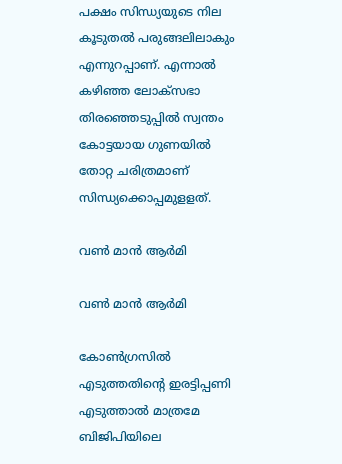പക്ഷം സിന്ധ്യയുടെ നില കൂടുതല്‍ പരുങ്ങലിലാകും എന്നുറപ്പാണ്. എന്നാല്‍ കഴിഞ്ഞ ലോക്‌സഭാ തിരഞ്ഞെടുപ്പില്‍ സ്വന്തം കോട്ടയായ ഗുണയില്‍ തോറ്റ ചരിത്രമാണ് സിന്ധ്യക്കൊപ്പമുളളത്.

വണ്‍ മാന്‍ ആര്‍മി

വണ്‍ മാന്‍ ആര്‍മി

കോണ്‍ഗ്രസില്‍ എടുത്തതിന്റെ ഇരട്ടിപ്പണി എടുത്താല്‍ മാത്രമേ ബിജിപിയിലെ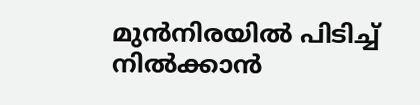മുന്‍നിരയില്‍ പിടിച്ച് നില്‍ക്കാന്‍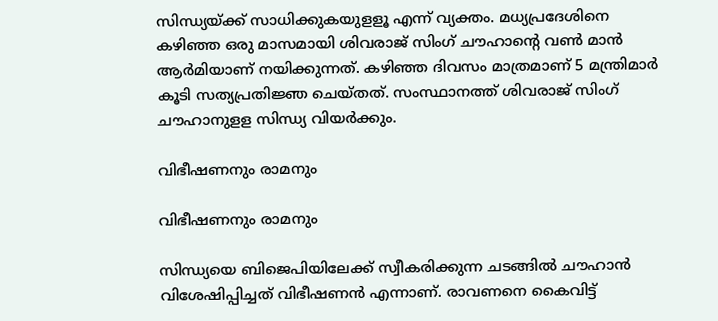സിന്ധ്യയ്ക്ക് സാധിക്കുകയുളളൂ എന്ന് വ്യക്തം. മധ്യപ്രദേശിനെ കഴിഞ്ഞ ഒരു മാസമായി ശിവരാജ് സിംഗ് ചൗഹാന്റെ വണ്‍ മാന്‍ ആര്‍മിയാണ് നയിക്കുന്നത്. കഴിഞ്ഞ ദിവസം മാത്രമാണ് 5 മന്ത്രിമാര്‍ കൂടി സത്യപ്രതിജ്ഞ ചെയ്തത്. സംസ്ഥാനത്ത് ശിവരാജ് സിംഗ് ചൗഹാനുളള സിന്ധ്യ വിയര്‍ക്കും.

വിഭീഷണനും രാമനും

വിഭീഷണനും രാമനും

സിന്ധ്യയെ ബിജെപിയിലേക്ക് സ്വീകരിക്കുന്ന ചടങ്ങില്‍ ചൗഹാന്‍ വിശേഷിപ്പിച്ചത് വിഭീഷണന്‍ എന്നാണ്. രാവണനെ കൈവിട്ട്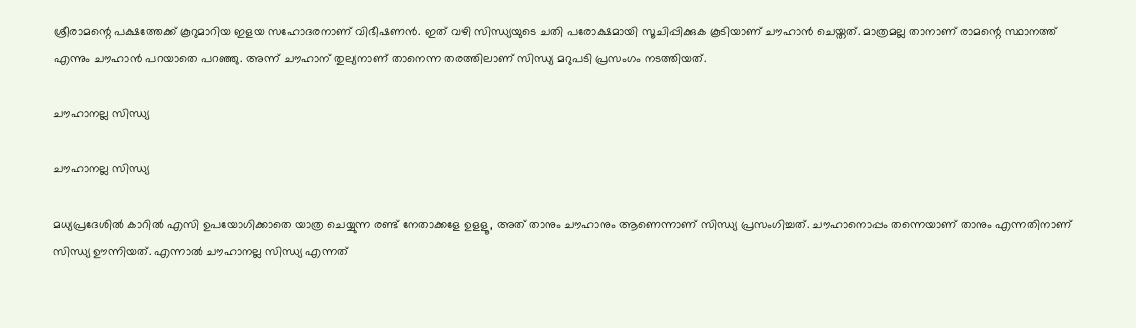ശ്രീരാമന്റെ പക്ഷത്തേക്ക് കൂറുമാറിയ ഇളയ സഹോദരനാണ് വിഭീഷണന്‍. ഇത് വഴി സിന്ധ്യയുടെ ചതി പരോക്ഷമായി സൂചിപ്പിക്കുക കൂടിയാണ് ചൗഹാന്‍ ചെയ്തത്. മാത്രമല്ല താനാണ് രാമന്റെ സ്ഥാനത്ത് എന്നും ചൗഹാന്‍ പറയാതെ പറഞ്ഞു. അന്ന് ചൗഹാന് തുല്യനാണ് താനെന്ന തരത്തിലാണ് സിന്ധ്യ മറുപടി പ്രസംഗം നടത്തിയത്.

ചൗഹാനല്ല സിന്ധ്യ

ചൗഹാനല്ല സിന്ധ്യ

മധ്യപ്രദേശില്‍ കാറില്‍ എസി ഉപയോഗിക്കാതെ യാത്ര ചെയ്യുന്ന രണ്ട് നേതാക്കളേ ഉളളൂ, അത് താനും ചൗഹാനും ആണെന്നാണ് സിന്ധ്യ പ്രസംഗിച്ചത്. ചൗഹാനൊപ്പം തന്നെയാണ് താനും എന്നതിനാണ് സിന്ധ്യ ഊന്നിയത്. എന്നാല്‍ ചൗഹാനല്ല സിന്ധ്യ എന്നത്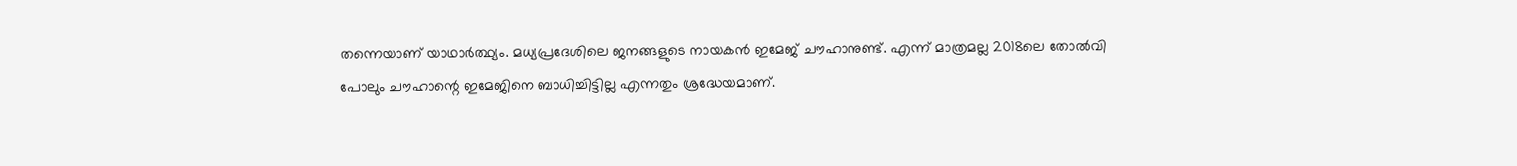തന്നെയാണ് യാഥാര്‍ത്ഥ്യം. മധ്യപ്രദേശിലെ ജനങ്ങളുടെ നായകന്‍ ഇമേജ് ചൗഹാനുണ്ട്. എന്ന് മാത്രമല്ല 2018ലെ തോല്‍വി പോലും ചൗഹാന്റെ ഇമേജിനെ ബാധിച്ചിട്ടില്ല എന്നതും ശ്രദ്ധേയമാണ്.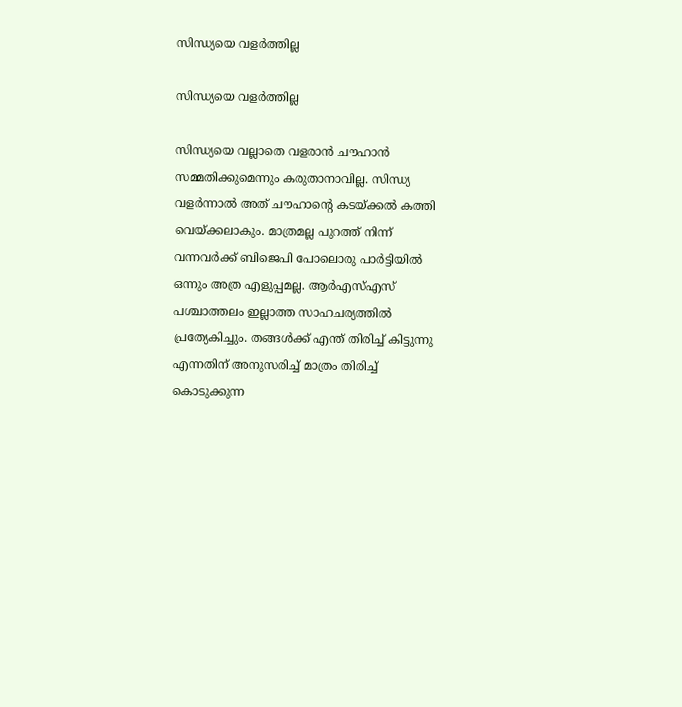സിന്ധ്യയെ വളർത്തില്ല

സിന്ധ്യയെ വളർത്തില്ല

സിന്ധ്യയെ വല്ലാതെ വളരാന്‍ ചൗഹാന്‍ സമ്മതിക്കുമെന്നും കരുതാനാവില്ല. സിന്ധ്യ വളര്‍ന്നാല്‍ അത് ചൗഹാന്റെ കടയ്ക്കല്‍ കത്തി വെയ്ക്കലാകും. മാത്രമല്ല പുറത്ത് നിന്ന് വന്നവര്‍ക്ക് ബിജെപി പോലൊരു പാര്‍ട്ടിയില്‍ ഒന്നും അത്ര എളുപ്പമല്ല. ആര്‍എസ്എസ് പശ്ചാത്തലം ഇല്ലാത്ത സാഹചര്യത്തില്‍ പ്രത്യേകിച്ചും. തങ്ങള്‍ക്ക് എന്ത് തിരിച്ച് കിട്ടുന്നു എന്നതിന് അനുസരിച്ച് മാത്രം തിരിച്ച് കൊടുക്കുന്ന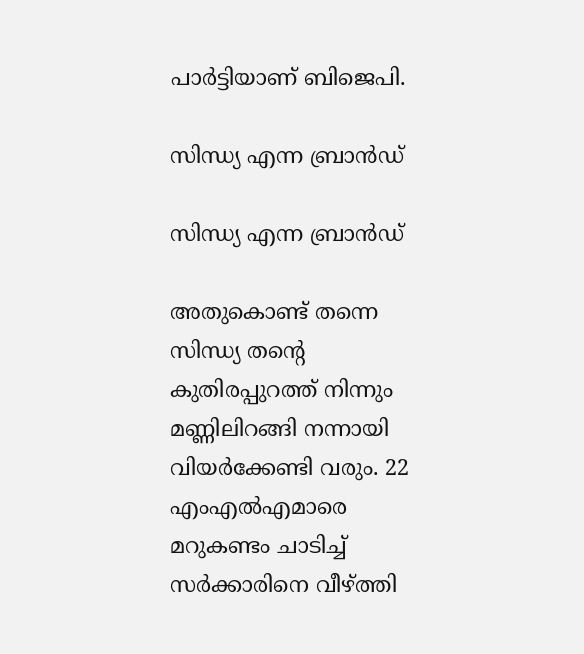പാര്‍ട്ടിയാണ് ബിജെപി.

സിന്ധ്യ എന്ന ബ്രാൻഡ്

സിന്ധ്യ എന്ന ബ്രാൻഡ്

അതുകൊണ്ട് തന്നെ സിന്ധ്യ തന്റെ കുതിരപ്പുറത്ത് നിന്നും മണ്ണിലിറങ്ങി നന്നായി വിയര്‍ക്കേണ്ടി വരും. 22 എംഎല്‍എമാരെ മറുകണ്ടം ചാടിച്ച് സര്‍ക്കാരിനെ വീഴ്ത്തി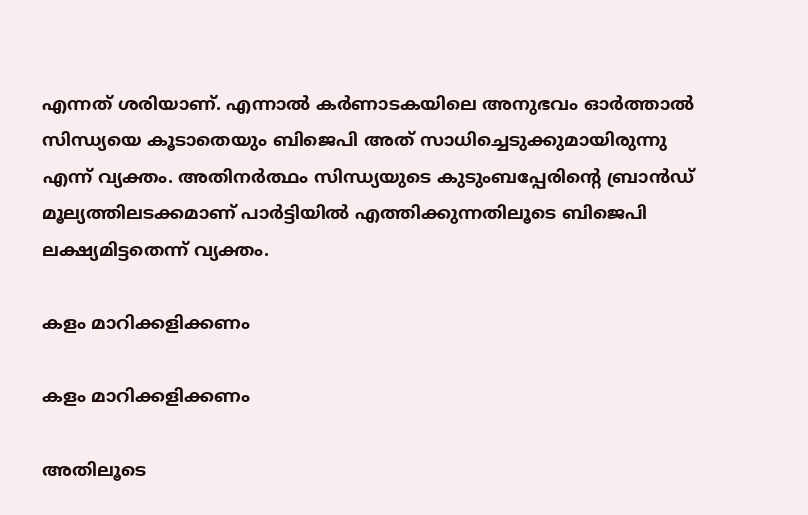എന്നത് ശരിയാണ്. എന്നാല്‍ കര്‍ണാടകയിലെ അനുഭവം ഓര്‍ത്താല്‍ സിന്ധ്യയെ കൂടാതെയും ബിജെപി അത് സാധിച്ചെടുക്കുമായിരുന്നു എന്ന് വ്യക്തം. അതിനര്‍ത്ഥം സിന്ധ്യയുടെ കുടുംബപ്പേരിന്റെ ബ്രാന്‍ഡ് മൂല്യത്തിലടക്കമാണ് പാര്‍ട്ടിയില്‍ എത്തിക്കുന്നതിലൂടെ ബിജെപി ലക്ഷ്യമിട്ടതെന്ന് വ്യക്തം.

കളം മാറിക്കളിക്കണം

കളം മാറിക്കളിക്കണം

അതിലൂടെ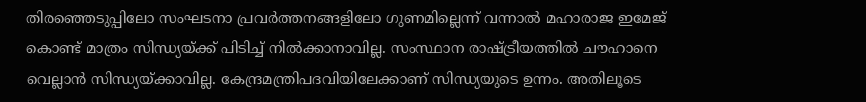തിരഞ്ഞെടുപ്പിലോ സംഘടനാ പ്രവര്‍ത്തനങ്ങളിലോ ഗുണമില്ലെന്ന് വന്നാല്‍ മഹാരാജ ഇമേജ് കൊണ്ട് മാത്രം സിന്ധ്യയ്ക്ക് പിടിച്ച് നില്‍ക്കാനാവില്ല. സംസ്ഥാന രാഷ്ട്രീയത്തില്‍ ചൗഹാനെ വെല്ലാന്‍ സിന്ധ്യയ്ക്കാവില്ല. കേന്ദ്രമന്ത്രിപദവിയിലേക്കാണ് സിന്ധ്യയുടെ ഉന്നം. അതിലൂടെ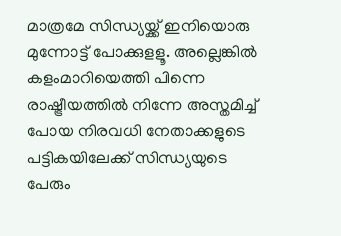മാത്രമേ സിന്ധ്യയ്ക്ക് ഇനിയൊരു മുന്നോട്ട് പോക്കുളളൂ. അല്ലെങ്കില്‍ കളംമാറിയെത്തി പിന്നെ രാഷ്ട്രീയത്തില്‍ നിന്നേ അസ്തമിച്ച് പോയ നിരവധി നേതാക്കളുടെ പട്ടികയിലേക്ക് സിന്ധ്യയുടെ പേരും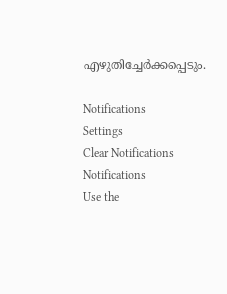എഴുതിച്ചേര്‍ക്കപ്പെടും.

Notifications
Settings
Clear Notifications
Notifications
Use the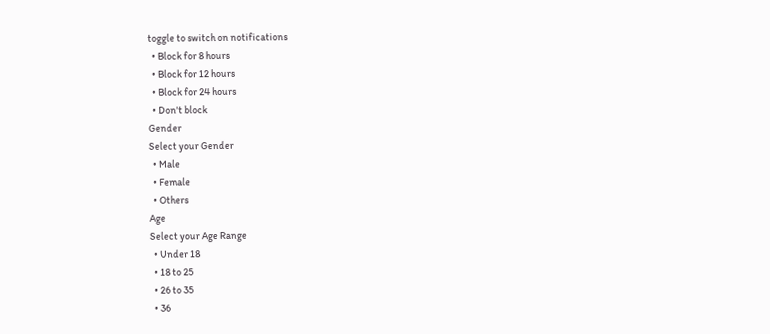toggle to switch on notifications
  • Block for 8 hours
  • Block for 12 hours
  • Block for 24 hours
  • Don't block
Gender
Select your Gender
  • Male
  • Female
  • Others
Age
Select your Age Range
  • Under 18
  • 18 to 25
  • 26 to 35
  • 36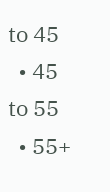to 45
  • 45 to 55
  • 55+